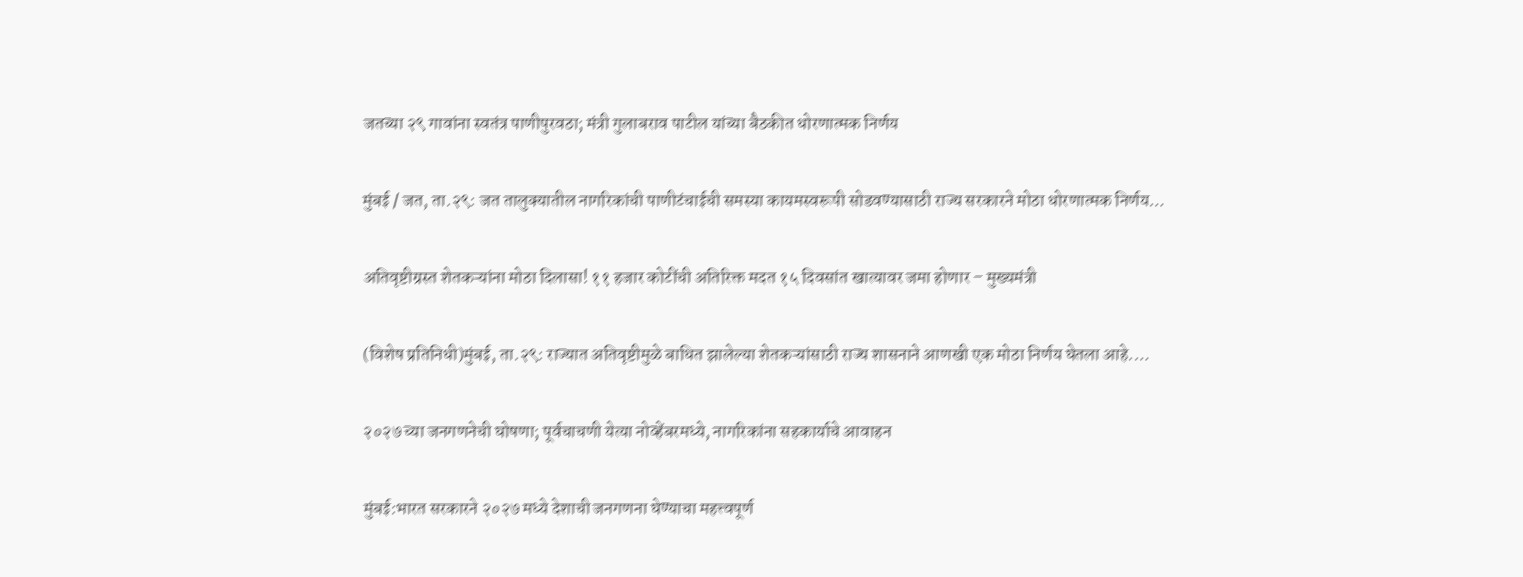जतच्या २९ गावांना स्वतंत्र पाणीपुरवठा; मंत्री गुलाबराव पाटील यांच्या बैठकीत धोरणात्मक निर्णय

मुंबई / जत, ता.२९: जत तालुक्यातील नागरिकांची पाणीटंचाईची समस्या कायमस्वरूपी सोडवण्यासाठी राज्य सरकारने मोठा धोरणात्मक निर्णय…

अतिवृष्टीग्रस्त शेतकऱ्यांना मोठा दिलासा! ११ हजार कोटींची अतिरिक्त मदत १५ दिवसांत खात्यावर जमा होणार – मुख्यमंत्री

(विशेष प्रतिनिधी)मुंबई, ता.२९: राज्यात अतिवृष्टीमुळे बाधित झालेल्या शेतकऱ्यांसाठी राज्य शासनाने आणखी एक मोठा निर्णय घेतला आहे.…

२०२७ च्या जनगणनेची घोषणा; पूर्वचाचणी येत्या नोव्हेंबरमध्ये, नागरिकांना सहकार्याचे आवाहन

मुंबई:भारत सरकारने २०२७ मध्ये देशाची जनगणना घेण्याचा महत्त्वपूर्ण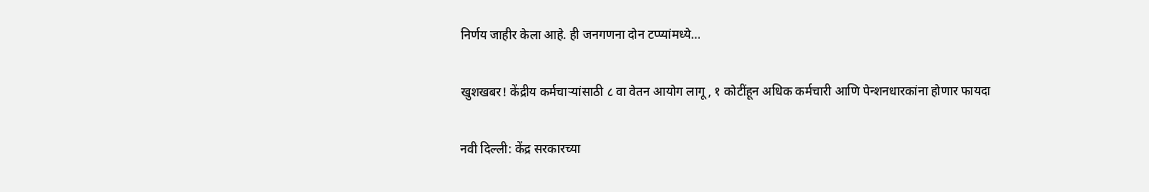निर्णय जाहीर केला आहे. ही जनगणना दोन टप्प्यांमध्ये…

खुशखबर! केंद्रीय कर्मचाऱ्यांसाठी ८ वा वेतन आयोग लागू, १ कोटींहून अधिक कर्मचारी आणि पेन्शनधारकांना होणार फायदा

नवी दिल्ली: केंद्र सरकारच्या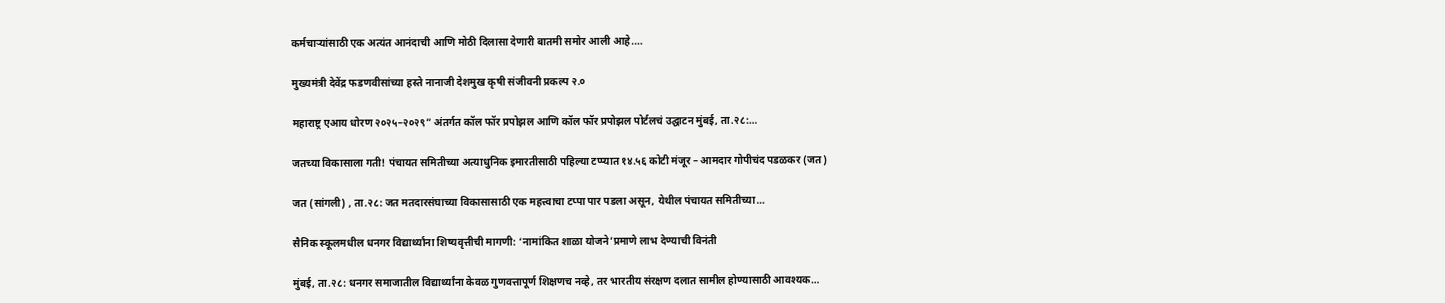कर्मचाऱ्यांसाठी एक अत्यंत आनंदाची आणि मोठी दिलासा देणारी बातमी समोर आली आहे.…

मुख्यमंत्री देवेंद्र फडणवीसांच्या हस्ते नानाजी देशमुख कृषी संजीवनी प्रकल्प २.०

महाराष्ट्र एआय धोरण २०२५–२०२९” अंतर्गत कॉल फॉर प्रपोझल आणि कॉल फॉर प्रपोझल पोर्टलचं उद्घाटन मुंबई, ता.२८:…

जतच्या विकासाला गती! पंचायत समितीच्या अत्याधुनिक इमारतीसाठी पहिल्या टप्प्यात १४.५६ कोटी मंजूर – आमदार गोपीचंद पडळकर (जत)

जत (सांगली) , ता.२८: जत मतदारसंघाच्या विकासासाठी एक महत्त्वाचा टप्पा पार पडला असून, येथील पंचायत समितीच्या…

सैनिक स्कूलमधील धनगर विद्यार्थ्यांना शिष्यवृत्तीची मागणी: ‘नामांकित शाळा योजने’प्रमाणे लाभ देण्याची विनंती

मुंबई, ता.२८: धनगर समाजातील विद्यार्थ्यांना केवळ गुणवत्तापूर्ण शिक्षणच नव्हे, तर भारतीय संरक्षण दलात सामील होण्यासाठी आवश्यक…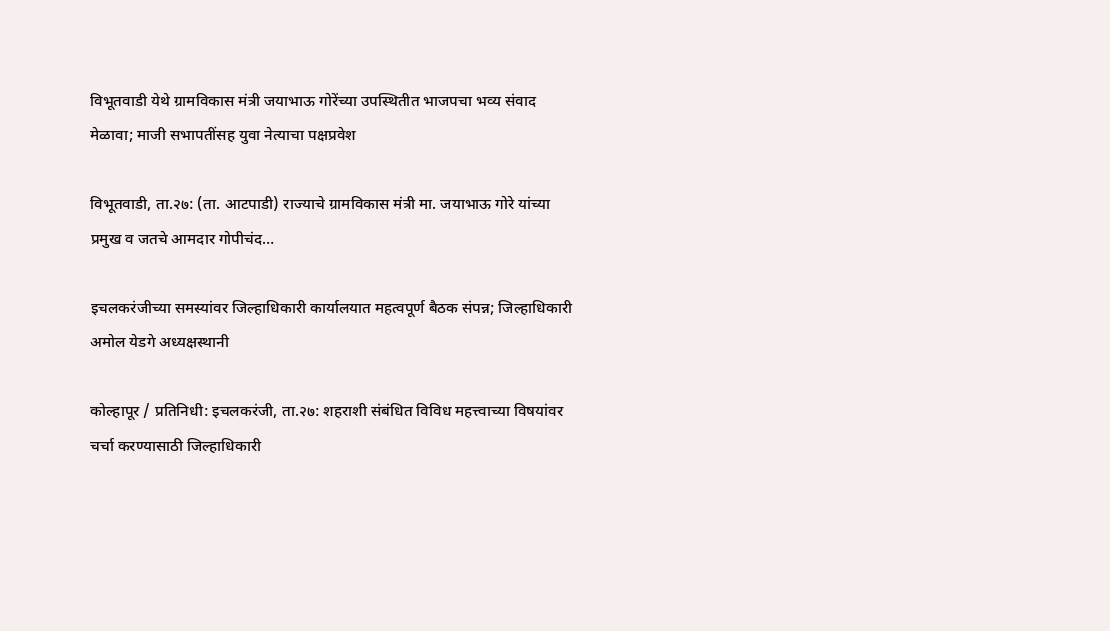विभूतवाडी येथे ग्रामविकास मंत्री जयाभाऊ गोरेंच्या उपस्थितीत भाजपचा भव्य संवाद मेळावा; माजी सभापतींसह युवा नेत्याचा पक्षप्रवेश

विभूतवाडी, ता.२७: (ता. आटपाडी) राज्याचे ग्रामविकास मंत्री मा. जयाभाऊ गोरे यांच्या प्रमुख व जतचे आमदार गोपीचंद…

इचलकरंजीच्या समस्यांवर जिल्हाधिकारी कार्यालयात महत्वपूर्ण बैठक संपन्न; जिल्हाधिकारी अमोल येडगे अध्यक्षस्थानी

कोल्हापूर / प्रतिनिधी: इचलकरंजी, ता.२७: शहराशी संबंधित विविध महत्त्वाच्या विषयांवर चर्चा करण्यासाठी जिल्हाधिकारी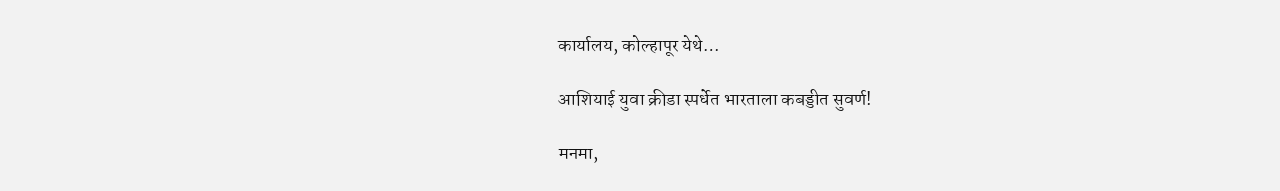कार्यालय, कोल्हापूर येथे…

आशियाई युवा क्रीडा स्पर्धेत भारताला कबड्डीत सुवर्ण!

मनमा,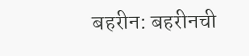बहरीन: बहरीनची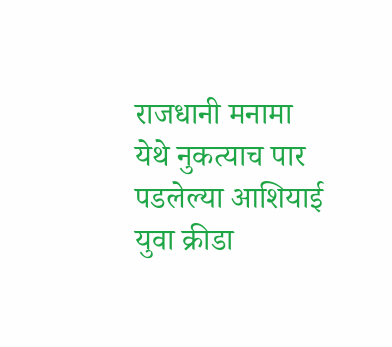राजधानी मनामा येथे नुकत्याच पार पडलेल्या आशियाई युवा क्रीडा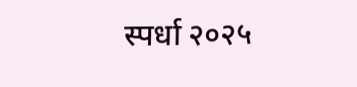स्पर्धा २०२५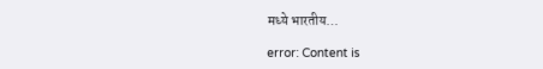मध्ये भारतीय…

error: Content is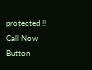protected !!
Call Now Button